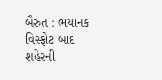બૈરુત : ભયાનક વિસ્ફોટ બાદ શહેરની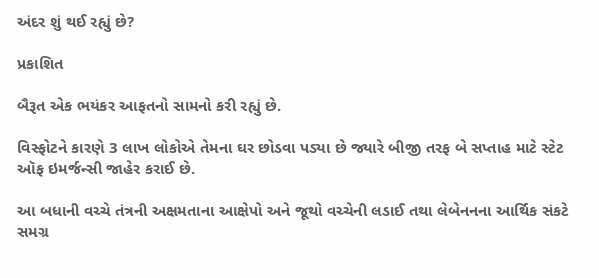અંદર શું થઈ રહ્યું છે?

પ્રકાશિત

બૈરૂત એક ભયંકર આફતનો સામનો કરી રહ્યું છે.

વિસ્ફોટને કારણે 3 લાખ લોકોએ તેમના ઘર છોડવા પડ્યા છે જ્યારે બીજી તરફ બે સપ્તાહ માટે સ્ટેટ ઑફ ઇમર્જન્સી જાહેર કરાઈ છે.

આ બધાની વચ્ચે તંત્રની અક્ષમતાના આક્ષેપો અને જૂથો વચ્ચેની લડાઈ તથા લેબેનનના આર્થિક સંકટે સમગ્ર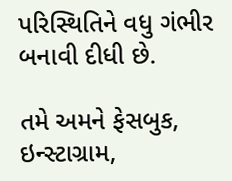પરિસ્થિતિને વધુ ગંભીર બનાવી દીધી છે.

તમે અમને ફેસબુક, ઇન્સ્ટાગ્રામ,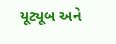યૂટ્યૂબ અને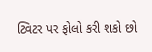ટ્વિટર પર ફોલો કરી શકો છો